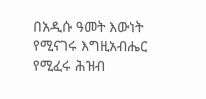በአዲሱ ዓመት እውነት የሚናገሩ እግዚአብሔር የሚፈሩ ሕዝብ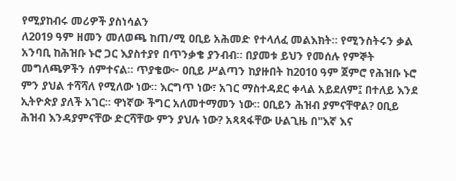የሚያከብሩ መሪዎች ያስነሳልን
ለ2019 ዓም ዘመን መለወጫ ከጠ/ሚ ዐቢይ አሕመድ የተላለፈ መልእክት። የሚንስትሩን ቃል አንባቢ ከሕዝቡ ኑሮ ጋር እያስተያየ በጥንቃቄ ያንብብ። በያመቱ ይህን የመሰሉ የምኞት መግለጫዎችን ሰምተናል። ጥያቄው፦ ዐቢይ ሥልጣን ከያዙበት ከ2010 ዓም ጀምሮ የሕዝቡ ኑሮ ምን ያህል ተሻሻለ የሚለው ነው። እርግጥ ነው፣ አገር ማስተዳደር ቀላል አይደለም፤ በተለይ እንደ ኢትዮጵያ ያለች አገር። ዋነኛው ችግር አለመተማመን ነው። ዐቢይን ሕዝብ ያምናቸዋል? ዐቢይ ሕዝብ እንዳያምናቸው ድርሻቸው ምን ያህሉ ነው? አጻጻፋቸው ሁልጊዜ በ"እኛ እና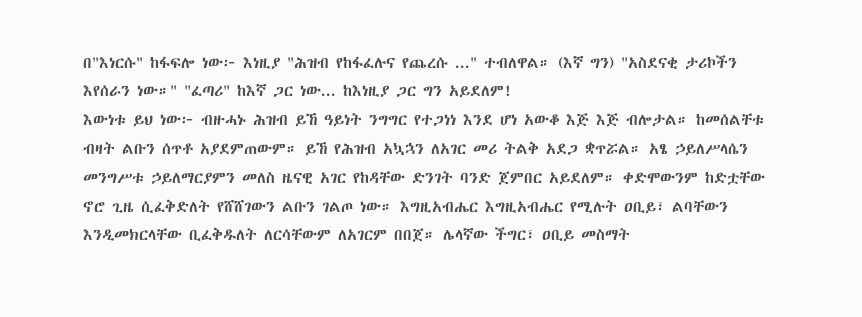በ"እነርሱ" ከፋፍሎ ነው፦ እነዚያ "ሕዝብ የከፋፈሉና የጨረሱ ..." ተብለዋል። (እኛ ግን) "አስደናቂ ታሪኮችን እየሰራን ነው።" "ፈጣሪ" ከእኛ ጋር ነው... ከእነዚያ ጋር ግን አይደለም!
እውነቱ ይህ ነው፦ ብዙሓኑ ሕዝብ ይኸ ዓይነት ንግግር የተጋነነ እንደ ሆነ አውቆ እጅ እጅ ብሎታል። ከመሰልቸቱ ብዛት ልቡን ሰጥቶ አያደምጠውም። ይኸ የሕዝብ አኳኋን ለአገር መሪ ትልቅ አደጋ ቋጥሯል። አፄ ኃይለሥላሴን መንግሥቱ ኃይለማርያምን መለስ ዜናዊ አገር የከዳቸው ድንገት ባንድ ጀምበር አይደለም። ቀድሞውንም ከድቷቸው ኖሮ ጊዜ ሲፈቅድለት የሸሸገውን ልቡን ገልጦ ነው። እግዚአብሔር እግዚአብሔር የሚሉት ዐቢይ፣ ልባቸውን እንዲመክርላቸው ቢፈቅዱለት ለርሳቸውም ለአገርም በበጀ። ሌላኛው ችግር፣ ዐቢይ መስማት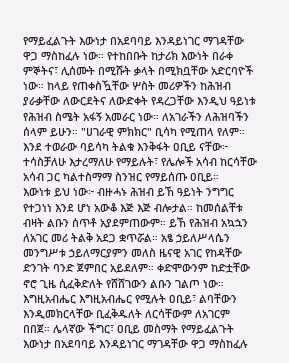የማይፈልጉት እውነታ በአደባባይ እንዳይነገር ማገዳቸው ዋጋ ማስከፈሉ ነው። የተከበቡት ከታሪክ እውነት በራቀ ምኞትና፣ ሊሰሙት በሚሹት ቃላት በሚክቧቸው አድርባዮች ነው። ከላይ የጠቀስዃቸው ሦስት መሪዎችን ከሕዝብ ያራቃቸው ለውርደትና ለውድቀት የዳረጋቸው እንዲህ ዓይነቱ የሕዝብ ስሜት አፋኝ አመራር ነው። ለአገራችን ለሕዝባችን ሰላም ይሁን። "ሀገራዊ ምክክር" ቢሳካ የሚጠላ የለም። እንደ ተወራው ባይሳካ ትልቁ እንቅፋት ዐቢይ ናቸው፦ ተሳስቻለሁ እታረማለሁ የማይሉት፣ የሌሎች አሳብ ከርሳቸው አሳብ ጋር ካልተስማማ ስንዝር የማይሰጡ ዐቢይ።
እውነቱ ይህ ነው፦ ብዙሓኑ ሕዝብ ይኸ ዓይነት ንግግር የተጋነነ እንደ ሆነ አውቆ እጅ እጅ ብሎታል። ከመሰልቸቱ ብዛት ልቡን ሰጥቶ አያደምጠውም። ይኸ የሕዝብ አኳኋን ለአገር መሪ ትልቅ አደጋ ቋጥሯል። አፄ ኃይለሥላሴን መንግሥቱ ኃይለማርያምን መለስ ዜናዊ አገር የከዳቸው ድንገት ባንድ ጀምበር አይደለም። ቀድሞውንም ከድቷቸው ኖሮ ጊዜ ሲፈቅድለት የሸሸገውን ልቡን ገልጦ ነው። እግዚአብሔር እግዚአብሔር የሚሉት ዐቢይ፣ ልባቸውን እንዲመክርላቸው ቢፈቅዱለት ለርሳቸውም ለአገርም በበጀ። ሌላኛው ችግር፣ ዐቢይ መስማት የማይፈልጉት እውነታ በአደባባይ እንዳይነገር ማገዳቸው ዋጋ ማስከፈሉ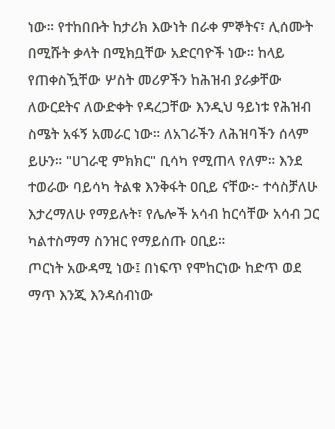ነው። የተከበቡት ከታሪክ እውነት በራቀ ምኞትና፣ ሊሰሙት በሚሹት ቃላት በሚክቧቸው አድርባዮች ነው። ከላይ የጠቀስዃቸው ሦስት መሪዎችን ከሕዝብ ያራቃቸው ለውርደትና ለውድቀት የዳረጋቸው እንዲህ ዓይነቱ የሕዝብ ስሜት አፋኝ አመራር ነው። ለአገራችን ለሕዝባችን ሰላም ይሁን። "ሀገራዊ ምክክር" ቢሳካ የሚጠላ የለም። እንደ ተወራው ባይሳካ ትልቁ እንቅፋት ዐቢይ ናቸው፦ ተሳስቻለሁ እታረማለሁ የማይሉት፣ የሌሎች አሳብ ከርሳቸው አሳብ ጋር ካልተስማማ ስንዝር የማይሰጡ ዐቢይ።
ጦርነት አውዳሚ ነው፤ በነፍጥ የሞከርነው ከድጥ ወደ ማጥ እንጂ እንዳሰብነው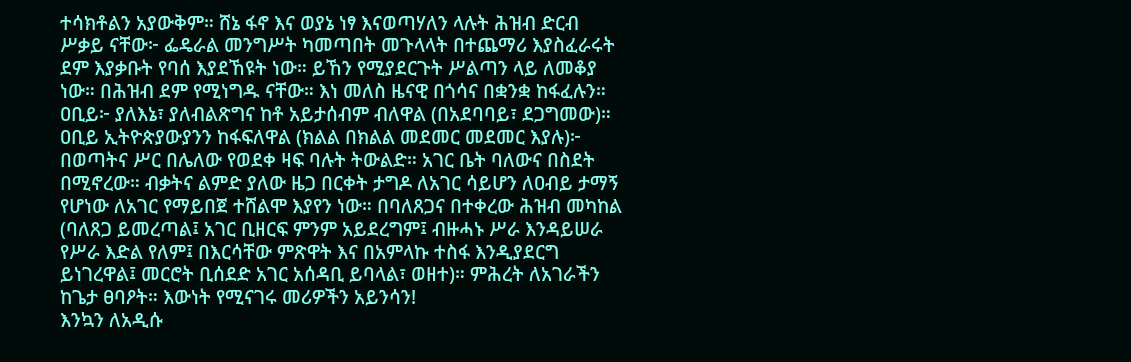ተሳክቶልን አያውቅም። ሸኔ ፋኖ እና ወያኔ ነፃ እናወጣሃለን ላሉት ሕዝብ ድርብ ሥቃይ ናቸው፦ ፌዴራል መንግሥት ካመጣበት መጉላላት በተጨማሪ እያስፈራሩት ደም እያቃቡት የባሰ እያደኸዩት ነው። ይኸን የሚያደርጉት ሥልጣን ላይ ለመቆያ ነው። በሕዝብ ደም የሚነግዱ ናቸው። እነ መለስ ዜናዊ በጎሳና በቋንቋ ከፋፈሉን። ዐቢይ፦ ያለእኔ፣ ያለብልጽግና ከቶ አይታሰብም ብለዋል (በአደባባይ፣ ደጋግመው)። ዐቢይ ኢትዮጵያውያንን ከፋፍለዋል (ክልል በክልል መደመር መደመር እያሉ)፦ በወጣትና ሥር በሌለው የወደቀ ዛፍ ባሉት ትውልድ። አገር ቤት ባለውና በስደት በሚኖረው። ብቃትና ልምድ ያለው ዜጋ በርቀት ታግዶ ለአገር ሳይሆን ለዐብይ ታማኝ የሆነው ለአገር የማይበጀ ተሸልሞ እያየን ነው። በባለጸጋና በተቀረው ሕዝብ መካከል (ባለጸጋ ይመረጣል፤ አገር ቢዘርፍ ምንም አይደረግም፤ ብዙሓኑ ሥራ እንዳይሠራ የሥራ እድል የለም፤ በእርሳቸው ምጽዋት እና በአምላኩ ተስፋ እንዲያደርግ ይነገረዋል፤ መርሮት ቢሰደድ አገር አሰዳቢ ይባላል፣ ወዘተ)። ምሕረት ለአገራችን ከጌታ ፀባዖት። እውነት የሚናገሩ መሪዎችን አይንሳን!
እንኳን ለአዲሱ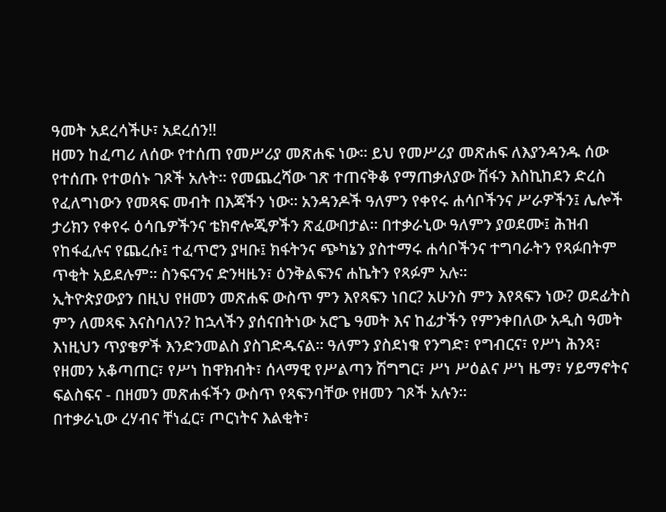ዓመት አደረሳችሁ፣ አደረሰን!!
ዘመን ከፈጣሪ ለሰው የተሰጠ የመሥሪያ መጽሐፍ ነው። ይህ የመሥሪያ መጽሐፍ ለእያንዳንዱ ሰው የተሰጡ የተወሰኑ ገጾች አሉት። የመጨረሻው ገጽ ተጠናቅቆ የማጠቃለያው ሽፋን እስኪከደን ድረስ የፈለግነውን የመጻፍ መብት በእጃችን ነው። አንዳንዶች ዓለምን የቀየሩ ሐሳቦችንና ሥራዎችን፤ ሌሎች ታሪክን የቀየሩ ዕሳቤዎችንና ቴክኖሎጂዎችን ጽፈውበታል። በተቃራኒው ዓለምን ያወደሙ፤ ሕዝብ የከፋፈሉና የጨረሱ፤ ተፈጥሮን ያዛቡ፤ ክፋትንና ጭካኔን ያስተማሩ ሐሳቦችንና ተግባራትን የጻፉበትም ጥቂት አይደሉም። ስንፍናንና ድንዛዜን፣ ዕንቅልፍንና ሐኬትን የጻፉም አሉ።
ኢትዮጵያውያን በዚህ የዘመን መጽሐፍ ውስጥ ምን እየጻፍን ነበር? አሁንስ ምን እየጻፍን ነው? ወደፊትስ ምን ለመጻፍ እናስባለን? ከኋላችን ያሰናበትነው አሮጌ ዓመት እና ከፊታችን የምንቀበለው አዲስ ዓመት እነዚህን ጥያቄዎች እንድንመልስ ያስገድዱናል። ዓለምን ያስደነቁ የንግድ፣ የግብርና፣ የሥነ ሕንጻ፣ የዘመን አቆጣጠር፣ የሥነ ከዋክብት፣ ሰላማዊ የሥልጣን ሽግግር፣ ሥነ ሥዕልና ሥነ ዜማ፣ ሃይማኖትና ፍልስፍና - በዘመን መጽሐፋችን ውስጥ የጻፍንባቸው የዘመን ገጾች አሉን።
በተቃራኒው ረሃብና ቸነፈር፣ ጦርነትና እልቂት፣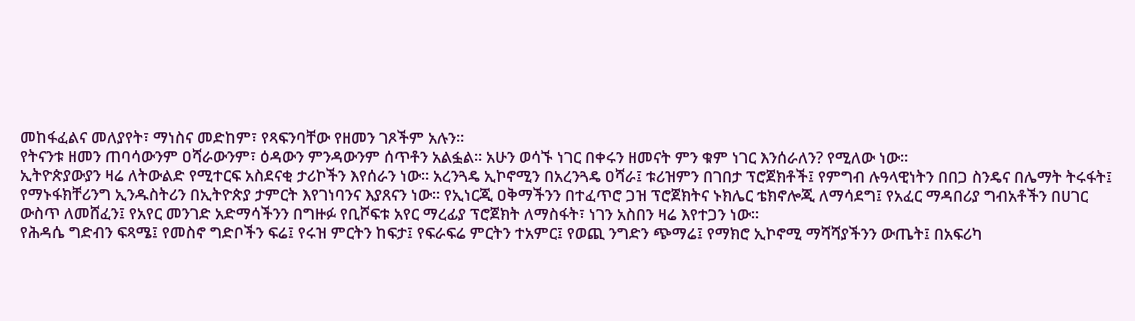መከፋፈልና መለያየት፣ ማነስና መድከም፣ የጻፍንባቸው የዘመን ገጾችም አሉን።
የትናንቱ ዘመን ጠባሳውንም ዐሻራውንም፣ ዕዳውን ምንዳውንም ሰጥቶን አልፏል። አሁን ወሳኙ ነገር በቀሩን ዘመናት ምን ቁም ነገር እንሰራለን? የሚለው ነው።
ኢትዮጵያውያን ዛሬ ለትውልድ የሚተርፍ አስደናቂ ታሪኮችን እየሰራን ነው። አረንጓዴ ኢኮኖሚን በአረንጓዴ ዐሻራ፤ ቱሪዝምን በገበታ ፕሮጀክቶች፤ የምግብ ሉዓላዊነትን በበጋ ስንዴና በሌማት ትሩፋት፤ የማኑፋክቸሪንግ ኢንዱስትሪን በኢትዮጵያ ታምርት እየገነባንና እያጸናን ነው። የኢነርጂ ዐቅማችንን በተፈጥሮ ጋዝ ፕሮጀክትና ኑክሌር ቴክኖሎጂ ለማሳደግ፤ የአፈር ማዳበሪያ ግብአቶችን በሀገር ውስጥ ለመሸፈን፤ የአየር መንገድ አድማሳችንን በግዙፉ የቢሾፍቱ አየር ማረፊያ ፕሮጀክት ለማስፋት፣ ነገን አስበን ዛሬ እየተጋን ነው።
የሕዳሴ ግድብን ፍጻሜ፤ የመስኖ ግድቦችን ፍሬ፤ የሩዝ ምርትን ከፍታ፤ የፍራፍሬ ምርትን ተአምር፤ የወጪ ንግድን ጭማሬ፤ የማክሮ ኢኮኖሚ ማሻሻያችንን ውጤት፤ በአፍሪካ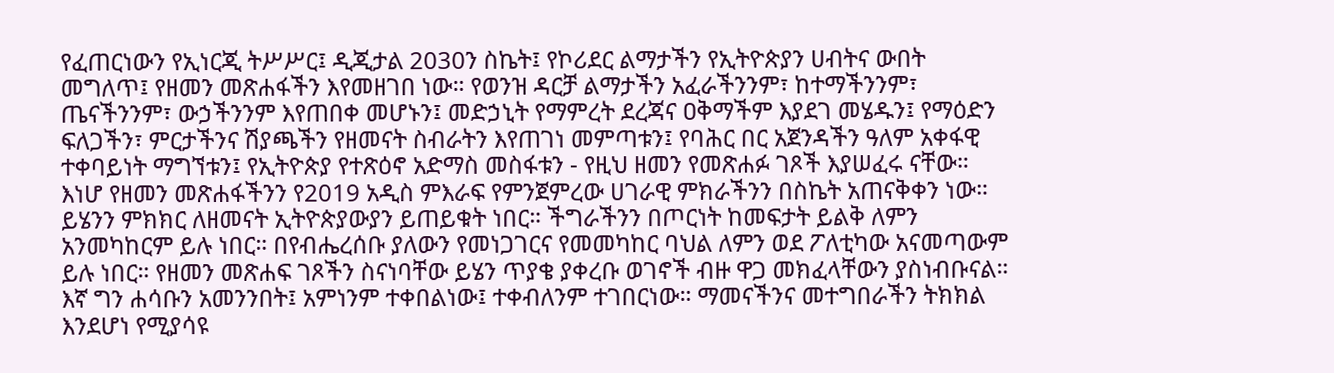የፈጠርነውን የኢነርጂ ትሥሥር፤ ዲጂታል 2030ን ስኬት፤ የኮሪደር ልማታችን የኢትዮጵያን ሀብትና ውበት መግለጥ፤ የዘመን መጽሐፋችን እየመዘገበ ነው። የወንዝ ዳርቻ ልማታችን አፈራችንንም፣ ከተማችንንም፣ ጤናችንንም፣ ውኃችንንም እየጠበቀ መሆኑን፤ መድኃኒት የማምረት ደረጃና ዐቅማችም እያደገ መሄዱን፤ የማዕድን ፍለጋችን፣ ምርታችንና ሽያጫችን የዘመናት ስብራትን እየጠገነ መምጣቱን፤ የባሕር በር አጀንዳችን ዓለም አቀፋዊ ተቀባይነት ማግኘቱን፤ የኢትዮጵያ የተጽዕኖ አድማስ መስፋቱን - የዚህ ዘመን የመጽሐፉ ገጾች እያሠፈሩ ናቸው።
እነሆ የዘመን መጽሐፋችንን የ2019 አዲስ ምእራፍ የምንጀምረው ሀገራዊ ምክራችንን በስኬት አጠናቅቀን ነው። ይሄንን ምክክር ለዘመናት ኢትዮጵያውያን ይጠይቁት ነበር። ችግራችንን በጦርነት ከመፍታት ይልቅ ለምን አንመካከርም ይሉ ነበር። በየብሔረሰቡ ያለውን የመነጋገርና የመመካከር ባህል ለምን ወደ ፖለቲካው አናመጣውም ይሉ ነበር። የዘመን መጽሐፍ ገጾችን ስናነባቸው ይሄን ጥያቄ ያቀረቡ ወገኖች ብዙ ዋጋ መክፈላቸውን ያስነብቡናል። እኛ ግን ሐሳቡን አመንንበት፤ አምነንም ተቀበልነው፤ ተቀብለንም ተገበርነው። ማመናችንና መተግበራችን ትክክል እንደሆነ የሚያሳዩ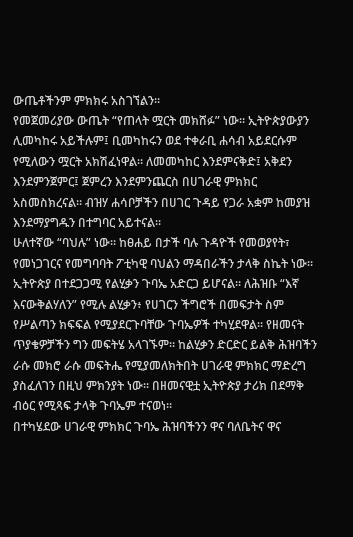ውጤቶችንም ምክክሩ አስገኘልን።
የመጀመሪያው ውጤት “የጠላት ሟርት መክሸፉ” ነው። ኢትዮጵያውያን ሊመካከሩ አይችሉም፤ ቢመካከሩን ወደ ተቀራቢ ሐሳብ አይደርሱም የሚለውን ሟርት አክሽፈነዋል። ለመመካከር እንደምናቅድ፤ አቅደን እንደምንጀምር፤ ጀምረን እንደምንጨርስ በሀገራዊ ምክክር አስመስክረናል። ብዝሃ ሐሳቦቻችን በሀገር ጉዳይ የጋራ አቋም ከመያዝ እንደማያግዱን በተግባር አይተናል።
ሁለተኛው “ባህሉ” ነው። ከፀሐይ በታች ባሉ ጉዳዮች የመወያየት፣ የመነጋገርና የመግባባት ፖቲካዊ ባህልን ማዳበራችን ታላቅ ስኬት ነው። ኢትዮጵያ በተደጋጋሚ የልሂቃን ጉባኤ አድርጋ ይሆናል። ለሕዝቡ “እኛ እናውቅልሃለን” የሚሉ ልሂቃን፥ የሀገርን ችግሮች በመፍታት ስም የሥልጣን ክፍፍል የሚያደርጉባቸው ጉባኤዎች ተካሂደዋል። የዘመናት ጥያቄዎቻችን ግን መፍትሄ አላገኙም። ከልሂቃን ድርድር ይልቅ ሕዝባችን ራሱ መክሮ ራሱ መፍትሔ የሚያመለክትበት ሀገራዊ ምክክር ማድረግ ያስፈለገን በዚህ ምክንያት ነው። በዘመናዊቷ ኢትዮጵያ ታሪክ በደማቅ ብዕር የሚጻፍ ታላቅ ጉባኤም ተናወነ።
በተካሄደው ሀገራዊ ምክክር ጉባኤ ሕዝባችንን ዋና ባለቤትና ዋና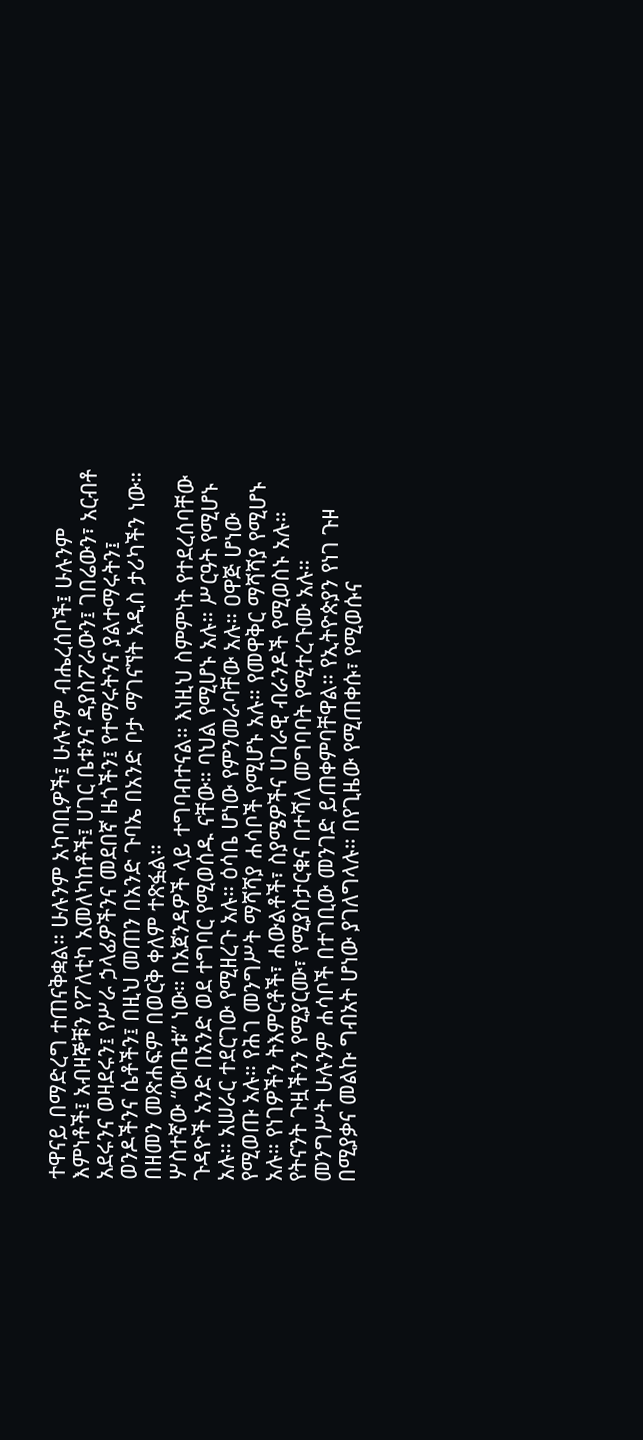ተዋናይ በማድረግ ተጠናቅቋል። ሁሉንም አካባቢዎች፤ ሁሉንም ብሔረሰቦች፤ ሁሉንም እምነቶች፤ አብዛኞቹን የፖለቲካ አመለካከቶች፤ ሀገር ቤቱንና ዳያስፖራውን፤ ገበሬውን፣ አርብቶ አደሩንና ወዛደሩን፤ የሥራ ኃላፊዎችንና መደበኛ ዜጎችን፤ የተማሩትንና ያልተማሩትን፤ ወንዶችንና ሴቶችን፤ በዚህ መጠን በአንድ ጉባኤ በአንድ ቦታ ማገናኘት አዲስ ታሪካችን ነው። በዘመን መጽሐፍም በወርቅ ቀለም ተጽፏል።
ሦስተኛው “ውጤቱ” ነው። በአጀንዳዎች ላይ ተግባብተናል። እነዚህ ስምምነት የተደረሰባቸው ጉዳዮች አንድ በአንድ ወደ ተግባር የሚወሰዱ ናቸው። ባህል የሚሆኑ አሉ። ሥርዓት የሚሆኑ አሉ። አሠራር ተደርገው የሚዘረጉ አሉ። ዕሳቤ ሆነው የምንመራባቸው አሉ። ዐዋጅ ሆነው የሚወጡ አሉ። የሕገ መንግሥት ማሻሻያ ሐሳቦች የሚሆኑ አሉ። የመዋቅር ማሻሻያ የሚሆኑ አሉ። የነገዎችን ትእምርቶች፣ ሐውልቶች፣ ስያሜዎችና ሀገራዊ ብራንዶች የሚወስኑ አሉ። የትናንት ጉዟችንን የሚያርሙ፣ የሚያስታርቁና በተሻለ መግባባት የሚተረጉሙ አሉ።
መንግሥት ሁሉንም ሐሳቦች በተገቢው መንገድ ይጠቀምባቸዋል። የኢትዮጵያን የነገ ጉዞ በሚያቃና መልኩ ግብአት ሆነው ያገለግላሉ። በየጊዜው የሚጠቀሱ፣ የሚወሱና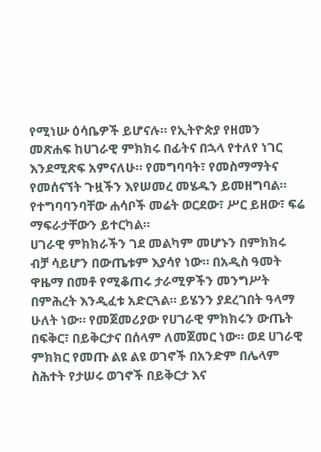የሚነሡ ዕሳቤዎች ይሆናሉ። የኢትዮጵያ የዘመን መጽሐፍ ከሀገራዊ ምክክሩ በፊትና በኋላ የተለየ ነገር እንደሚጽፍ አምናለሁ። የመግባባት፣ የመስማማትና የመሰናኘት ጉዟችን እየሠመረ መሄዱን ይመዘግባል። የተግባባንባቸው ሐሳቦች መሬት ወርደው፣ ሥር ይዘው፣ ፍሬ ማፍራታቸውን ይተርካል።
ሀገራዊ ምክክራችን ገደ መልካም መሆኑን በምክክሩ ብቻ ሳይሆን በውጤቱም እያሳየ ነው። በአዲስ ዓመት ዋዜማ በመቶ የሚቆጠሩ ታራሚዎችን መንግሥት በምሕረት እንዲፈቱ አድርጓል። ይሄንን ያደረገበት ዓላማ ሁለት ነው። የመጀመሪያው የሀገራዊ ምክክሩን ውጤት በፍቅር፣ በይቅርታና በሰላም ለመጀመር ነው። ወደ ሀገራዊ ምክክር የመጡ ልዩ ልዩ ወገኖች በአንድም በሌላም ስሕተት የታሠሩ ወገኖች በይቅርታ እና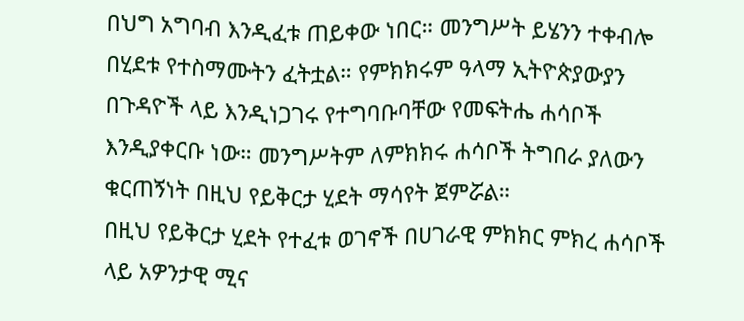በህግ አግባብ እንዲፈቱ ጠይቀው ነበር። መንግሥት ይሄንን ተቀብሎ በሂደቱ የተስማሙትን ፈትቷል። የምክክሩም ዓላማ ኢትዮጵያውያን በጉዳዮች ላይ እንዲነጋገሩ የተግባቡባቸው የመፍትሔ ሐሳቦች እንዲያቀርቡ ነው። መንግሥትም ለምክክሩ ሐሳቦች ትግበራ ያለውን ቁርጠኝነት በዚህ የይቅርታ ሂደት ማሳየት ጀምሯል።
በዚህ የይቅርታ ሂደት የተፈቱ ወገኖች በሀገራዊ ምክክር ምክረ ሐሳቦች ላይ አዎንታዊ ሚና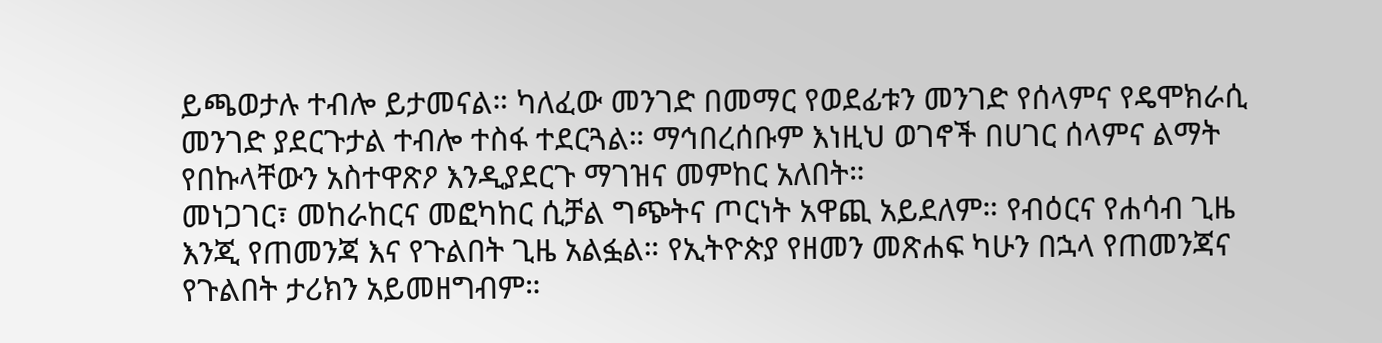ይጫወታሉ ተብሎ ይታመናል። ካለፈው መንገድ በመማር የወደፊቱን መንገድ የሰላምና የዴሞክራሲ መንገድ ያደርጉታል ተብሎ ተስፋ ተደርጓል። ማኅበረሰቡም እነዚህ ወገኖች በሀገር ሰላምና ልማት የበኩላቸውን አስተዋጽዖ እንዲያደርጉ ማገዝና መምከር አለበት።
መነጋገር፣ መከራከርና መፎካከር ሲቻል ግጭትና ጦርነት አዋጪ አይደለም። የብዕርና የሐሳብ ጊዜ እንጂ የጠመንጃ እና የጉልበት ጊዜ አልፏል። የኢትዮጵያ የዘመን መጽሐፍ ካሁን በኋላ የጠመንጃና የጉልበት ታሪክን አይመዘግብም።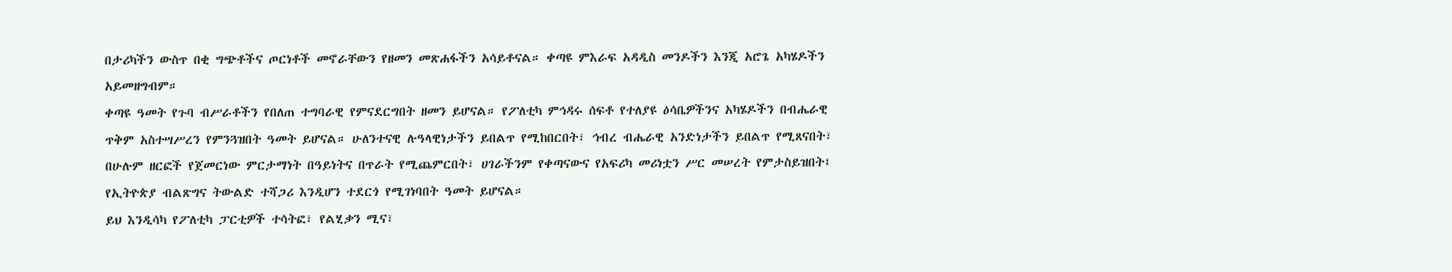በታሪካችን ውስጥ በቂ ግጭቶችና ጦርነቶች መኖራቸውን የዘመን መጽሐፋችን አሳይቶናል። ቀጣዩ ምእራፍ አዳዲስ መንዶችን እንጂ አሮጌ አካሄዶችን አይመዘግብም።
ቀጣዩ ዓመት የጉባ ብሥራቶችን የበለጠ ተግባራዊ የምናደርግበት ዘመን ይሆናል። የፖለቲካ ምኅዳሩ ሰፍቶ የተለያዩ ዕሳቤዎችንና አካሄዶችን በብሔራዊ ጥቅም አስተሣሥረን የምንጓዝበት ዓመት ይሆናል። ሁለንተናዊ ሉዓላዊነታችን ይበልጥ የሚከበርበት፣ ኅብረ ብሔራዊ አንድነታችን ይበልጥ የሚጸናበት፣ በሁሉም ዘርፎች የጀመርነው ምርታማነት በዓይነትና በጥራት የሚጨምርበት፣ ሀገራችንም የቀጣናውና የአፍሪካ መሪነቷን ሥር መሠረት የምታስይዝበት፤ የኢትዮጵያ ብልጽግና ትውልድ ተሻጋሪ እንዲሆን ተደርጎ የሚገነባበት ዓመት ይሆናል።
ይህ እንዲሳካ የፖለቲካ ፓርቲዎች ተሳትፎ፣ የልሂቃን ሚና፣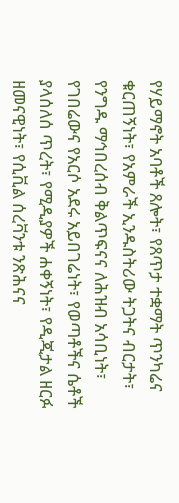የሃይማኖት አባቶች ጸሎት፣ የጸጥታ ተቋማት ጥንካሬና ቁርጠኝነት፣ የአምራች ኢንዱስትሪው ትጋትና ብርታት፣ የንግዱ ማኅበረሰብ ቅልጥፍናና ለሕዝብ አሳቢነት፣ የገበሬውና የአርሶ አደሩ አይበገሬነት፣ የወጣቶችና ሴቶች ያላሰለሰ ጥረት፣ የሚዲያዎች ሐቀኝነት፣ የዲጂታል ዘርፉ ዘመናዊነት፣ የሲቪል ሰረቫንቱ ንጽሕናና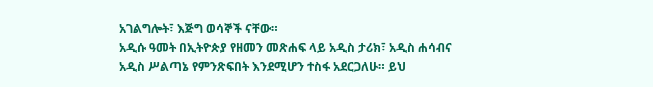አገልግሎት፣ እጅግ ወሳኞች ናቸው።
አዲሱ ዓመት በኢትዮጵያ የዘመን መጽሐፍ ላይ አዲስ ታሪክ፣ አዲስ ሐሳብና አዲስ ሥልጣኔ የምንጽፍበት እንደሚሆን ተስፋ አደርጋለሁ። ይህ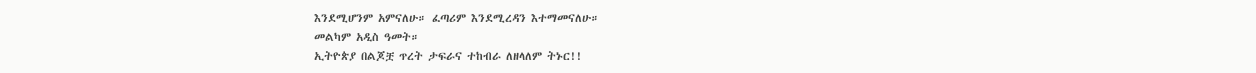እንደሚሆንም አምናለሁ። ፈጣሪም እንደሚረዳን እተማመናለሁ።
መልካም አዲስ ዓመት።
ኢትዮጵያ በልጆቿ ጥረት ታፍራና ተከብራ ለዘላለም ትኑር!!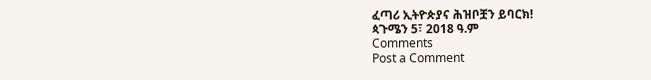ፈጣሪ ኢትዮጵያና ሕዝቦቿን ይባርክ!
ጳጉሜን 5፣ 2018 ዓ.ም
Comments
Post a Comment